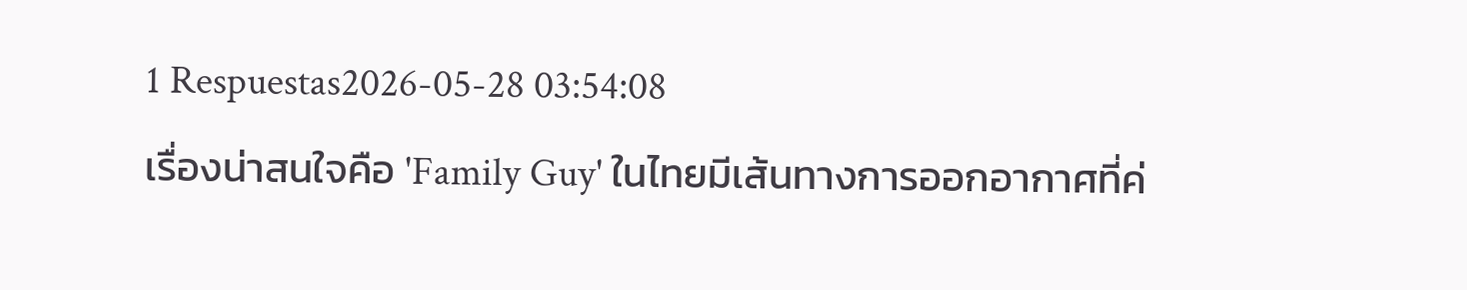1 Respuestas2026-05-28 03:54:08
เรื่องน่าสนใจคือ 'Family Guy' ในไทยมีเส้นทางการออกอากาศที่ค่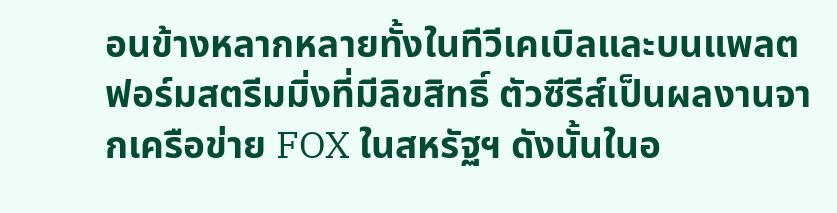อนข้างหลากหลายทั้งในทีวีเคเบิลและบนแพลตฟอร์มสตรีมมิ่งที่มีลิขสิทธิ์ ตัวซีรีส์เป็นผลงานจากเครือข่าย FOX ในสหรัฐฯ ดังนั้นในอ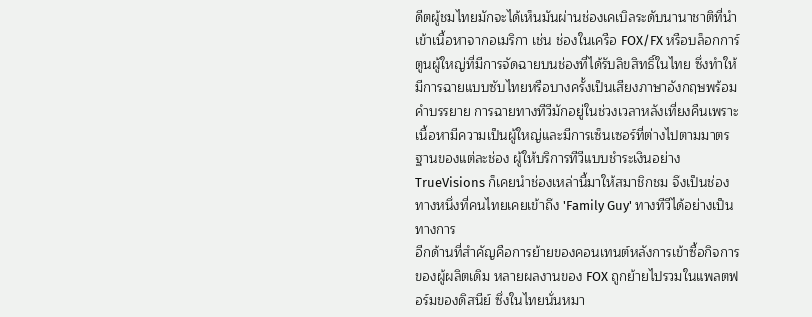ดีตผู้ชมไทยมักจะได้เห็นมันผ่านช่องเคเบิลระดับนานาชาติที่นำเข้าเนื้อหาจากอเมริกา เช่น ช่องในเครือ FOX/FX หรือบล็อกการ์ตูนผู้ใหญ่ที่มีการจัดฉายบนช่องที่ได้รับลิขสิทธิ์ในไทย ซึ่งทำให้มีการฉายแบบซับไทยหรือบางครั้งเป็นเสียงภาษาอังกฤษพร้อมคำบรรยาย การฉายทางทีวีมักอยู่ในช่วงเวลาหลังเที่ยงคืนเพราะเนื้อหามีความเป็นผู้ใหญ่และมีการเซ็นเซอร์ที่ต่างไปตามมาตรฐานของแต่ละช่อง ผู้ให้บริการทีวีแบบชำระเงินอย่าง TrueVisions ก็เคยนำช่องเหล่านี้มาให้สมาชิกชม จึงเป็นช่องทางหนึ่งที่คนไทยเคยเข้าถึง 'Family Guy' ทางทีวีได้อย่างเป็นทางการ
อีกด้านที่สำคัญคือการย้ายของคอนเทนต์หลังการเข้าซื้อกิจการของผู้ผลิตเดิม หลายผลงานของ FOX ถูกย้ายไปรวมในแพลตฟอร์มของดิสนีย์ ซึ่งในไทยนั่นหมา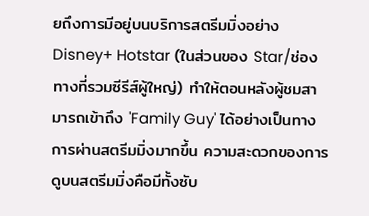ยถึงการมีอยู่บนบริการสตรีมมิ่งอย่าง Disney+ Hotstar (ในส่วนของ Star/ช่องทางที่รวมซีรีส์ผู้ใหญ่) ทำให้ตอนหลังผู้ชมสามารถเข้าถึง 'Family Guy' ได้อย่างเป็นทางการผ่านสตรีมมิ่งมากขึ้น ความสะดวกของการดูบนสตรีมมิ่งคือมีทั้งซับ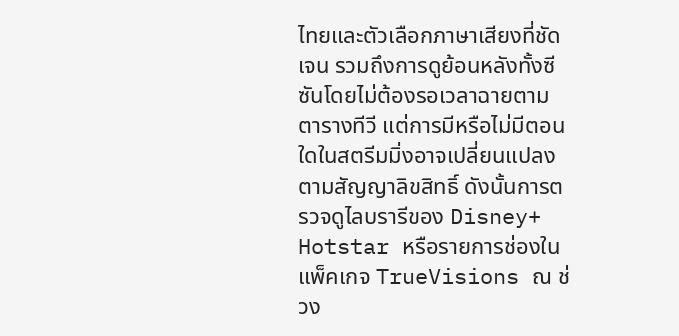ไทยและตัวเลือกภาษาเสียงที่ชัดเจน รวมถึงการดูย้อนหลังทั้งซีซันโดยไม่ต้องรอเวลาฉายตามตารางทีวี แต่การมีหรือไม่มีตอนใดในสตรีมมิ่งอาจเปลี่ยนแปลงตามสัญญาลิขสิทธิ์ ดังนั้นการตรวจดูไลบรารีของ Disney+ Hotstar หรือรายการช่องในแพ็คเกจ TrueVisions ณ ช่วง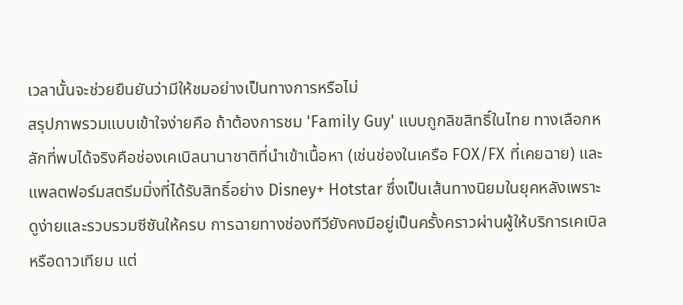เวลานั้นจะช่วยยืนยันว่ามีให้ชมอย่างเป็นทางการหรือไม่
สรุปภาพรวมแบบเข้าใจง่ายคือ ถ้าต้องการชม 'Family Guy' แบบถูกลิขสิทธิ์ในไทย ทางเลือกหลักที่พบได้จริงคือช่องเคเบิลนานาชาติที่นำเข้าเนื้อหา (เช่นช่องในเครือ FOX/FX ที่เคยฉาย) และแพลตฟอร์มสตรีมมิ่งที่ได้รับสิทธิ์อย่าง Disney+ Hotstar ซึ่งเป็นเส้นทางนิยมในยุคหลังเพราะดูง่ายและรวบรวมซีซันให้ครบ การฉายทางช่องทีวียังคงมีอยู่เป็นครั้งคราวผ่านผู้ให้บริการเคเบิลหรือดาวเทียม แต่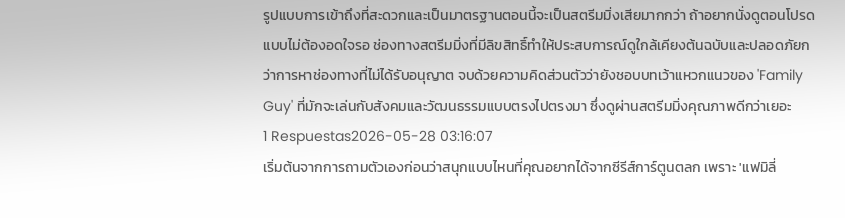รูปแบบการเข้าถึงที่สะดวกและเป็นมาตรฐานตอนนี้จะเป็นสตรีมมิ่งเสียมากกว่า ถ้าอยากนั่งดูตอนโปรดแบบไม่ต้องอดใจรอ ช่องทางสตรีมมิ่งที่มีลิขสิทธิ์ทำให้ประสบการณ์ดูใกล้เคียงต้นฉบับและปลอดภัยกว่าการหาช่องทางที่ไม่ได้รับอนุญาต จบด้วยความคิดส่วนตัวว่ายังชอบบทเว้าแหวกแนวของ 'Family Guy' ที่มักจะเล่นกับสังคมและวัฒนธรรมแบบตรงไปตรงมา ซึ่งดูผ่านสตรีมมิ่งคุณภาพดีกว่าเยอะ
1 Respuestas2026-05-28 03:16:07
เริ่มต้นจากการถามตัวเองก่อนว่าสนุกแบบไหนที่คุณอยากได้จากซีรีส์การ์ตูนตลก เพราะ 'แฟมิลี่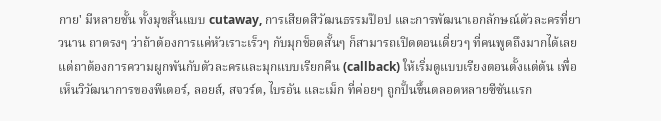กาย' มีหลายชั้น ทั้งมุขสั้นแบบ cutaway, การเสียดสีวัฒนธรรมป๊อป และการพัฒนาเอกลักษณ์ตัวละครที่ยาวนาน ถาตรงๆ ว่าถ้าต้องการแค่หัวเราะเร็วๆ กับมุกช็อตสั้นๆ ก็สามารถเปิดตอนเดี่ยวๆ ที่คนพูดถึงมากได้เลย แต่ถาต้องการความผูกพันกับตัวละครและมุกแบบเรียกคืน (callback) ให้เริ่มดูแบบเรียงตอนตั้งแต่ต้น เพื่อเห็นวิวัฒนาการของพีเตอร์, ลอยส์, สจวร์ต, ไบรอัน และเม็ก ที่ค่อยๆ ถูกปั้นขึ้นตลอดหลายซีซันแรก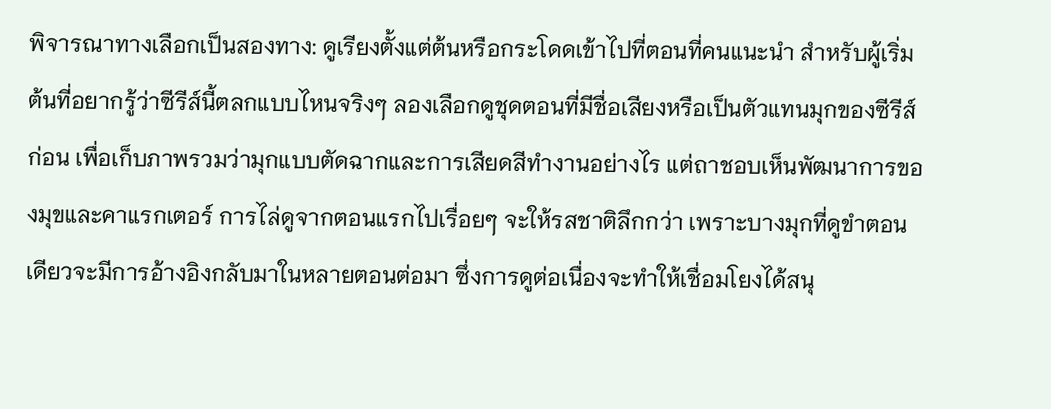พิจารณาทางเลือกเป็นสองทาง: ดูเรียงตั้งแต่ต้นหรือกระโดดเข้าไปที่ตอนที่คนแนะนำ สำหรับผู้เริ่มต้นที่อยากรู้ว่าซีรีส์นี้ตลกแบบไหนจริงๆ ลองเลือกดูชุดตอนที่มีชื่อเสียงหรือเป็นตัวแทนมุกของซีรีส์ก่อน เพื่อเก็บภาพรวมว่ามุกแบบตัดฉากและการเสียดสีทำงานอย่างไร แต่ถาชอบเห็นพัฒนาการของมุขและคาแรกเตอร์ การไล่ดูจากตอนแรกไปเรื่อยๆ จะให้รสชาติลึกกว่า เพราะบางมุกที่ดูขำตอนเดียวจะมีการอ้างอิงกลับมาในหลายตอนต่อมา ซึ่งการดูต่อเนื่องจะทำให้เชื่อมโยงได้สนุ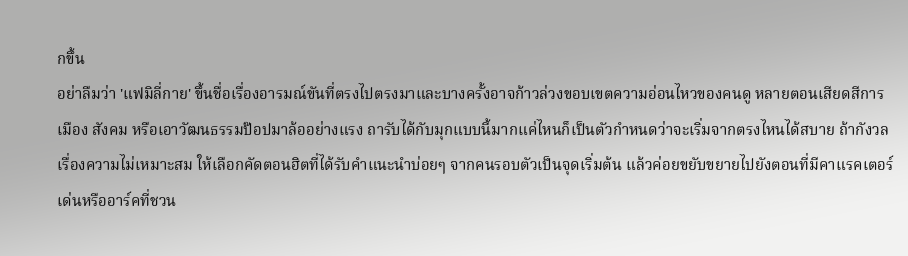กขึ้น
อย่าลืมว่า 'แฟมิลี่กาย' ขึ้นชื่อเรื่องอารมณ์ขันที่ตรงไปตรงมาและบางครั้งอาจก้าวล่วงขอบเขตความอ่อนไหวของคนดู หลายตอนเสียดสีการเมือง สังคม หรือเอาวัฒนธรรมป๊อปมาล้ออย่างแรง ถารับได้กับมุกแบบนี้มากแค่ไหนก็เป็นตัวกำหนดว่าจะเริ่มจากตรงไหนได้สบาย ถ้ากังวลเรื่องความไม่เหมาะสม ให้เลือกคัดตอนฮิตที่ได้รับคำแนะนำบ่อยๆ จากคนรอบตัวเป็นจุดเริ่มต้น แล้วค่อยขยับขยายไปยังตอนที่มีคาแรคเตอร์เด่นหรืออาร์คที่ชวน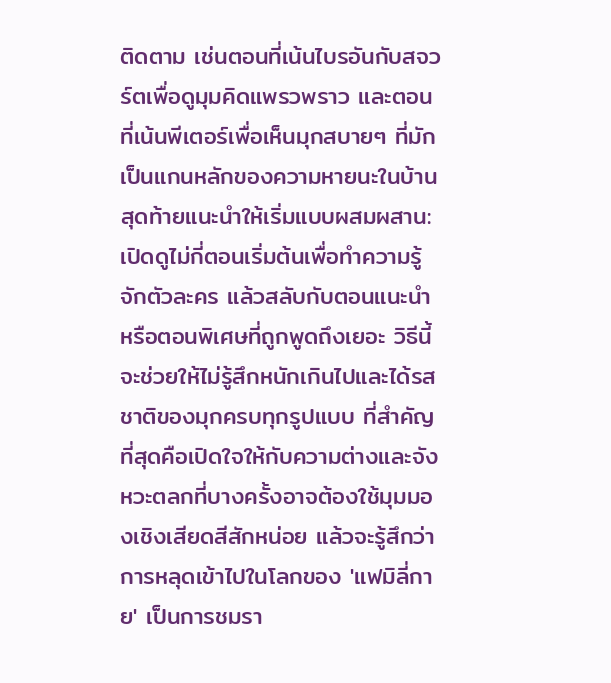ติดตาม เช่นตอนที่เน้นไบรอันกับสจวร์ตเพื่อดูมุมคิดแพรวพราว และตอนที่เน้นพีเตอร์เพื่อเห็นมุกสบายๆ ที่มักเป็นแกนหลักของความหายนะในบ้าน
สุดท้ายแนะนำให้เริ่มแบบผสมผสาน: เปิดดูไม่กี่ตอนเริ่มต้นเพื่อทำความรู้จักตัวละคร แล้วสลับกับตอนแนะนำหรือตอนพิเศษที่ถูกพูดถึงเยอะ วิธีนี้จะช่วยให้ไม่รู้สึกหนักเกินไปและได้รสชาติของมุกครบทุกรูปแบบ ที่สำคัญที่สุดคือเปิดใจให้กับความต่างและจังหวะตลกที่บางครั้งอาจต้องใช้มุมมองเชิงเสียดสีสักหน่อย แล้วจะรู้สึกว่าการหลุดเข้าไปในโลกของ 'แฟมิลี่กาย' เป็นการชมรา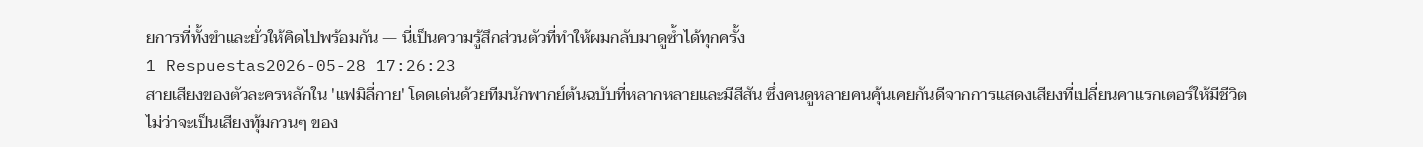ยการที่ทั้งขำและยั่วให้คิดไปพร้อมกัน — นี่เป็นความรู้สึกส่วนตัวที่ทำให้ผมกลับมาดูซ้ำได้ทุกครั้ง
1 Respuestas2026-05-28 17:26:23
สายเสียงของตัวละครหลักใน 'แฟมิลี่กาย' โดดเด่นด้วยทีมนักพากย์ต้นฉบับที่หลากหลายและมีสีสัน ซึ่งคนดูหลายคนคุ้นเคยกันดีจากการแสดงเสียงที่เปลี่ยนคาแรกเตอร์ให้มีชีวิต ไม่ว่าจะเป็นเสียงทุ้มกวนๆ ของ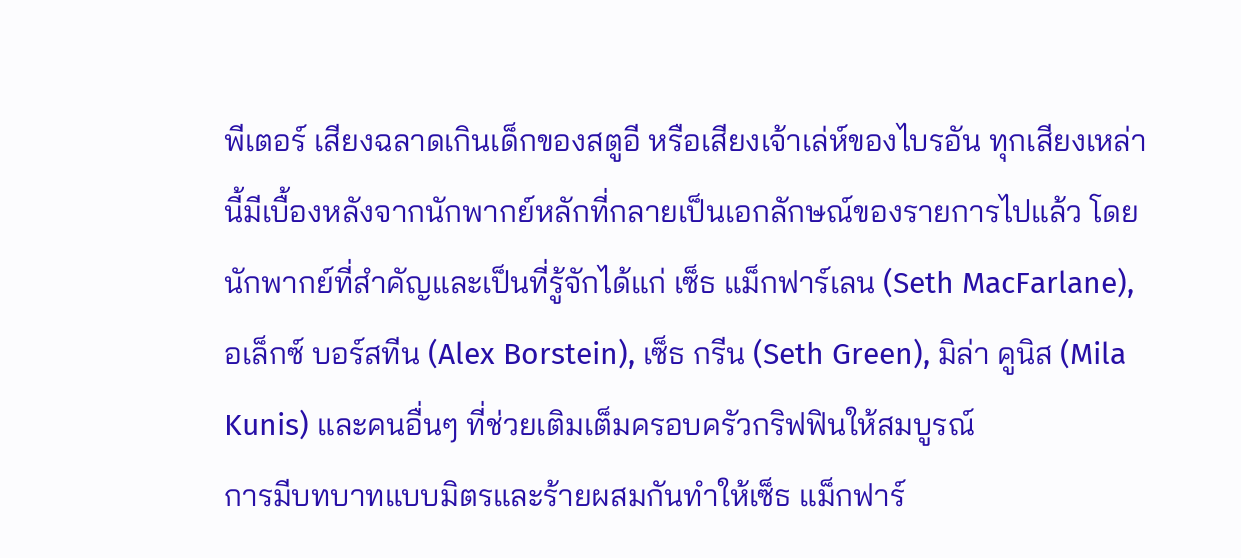พีเตอร์ เสียงฉลาดเกินเด็กของสตูอี หรือเสียงเจ้าเล่ห์ของไบรอัน ทุกเสียงเหล่านี้มีเบื้องหลังจากนักพากย์หลักที่กลายเป็นเอกลักษณ์ของรายการไปแล้ว โดยนักพากย์ที่สำคัญและเป็นที่รู้จักได้แก่ เซ็ธ แม็กฟาร์เลน (Seth MacFarlane), อเล็กซ์ บอร์สทีน (Alex Borstein), เซ็ธ กรีน (Seth Green), มิล่า คูนิส (Mila Kunis) และคนอื่นๆ ที่ช่วยเติมเต็มครอบครัวกริฟฟินให้สมบูรณ์
การมีบทบาทแบบมิตรและร้ายผสมกันทำให้เซ็ธ แม็กฟาร์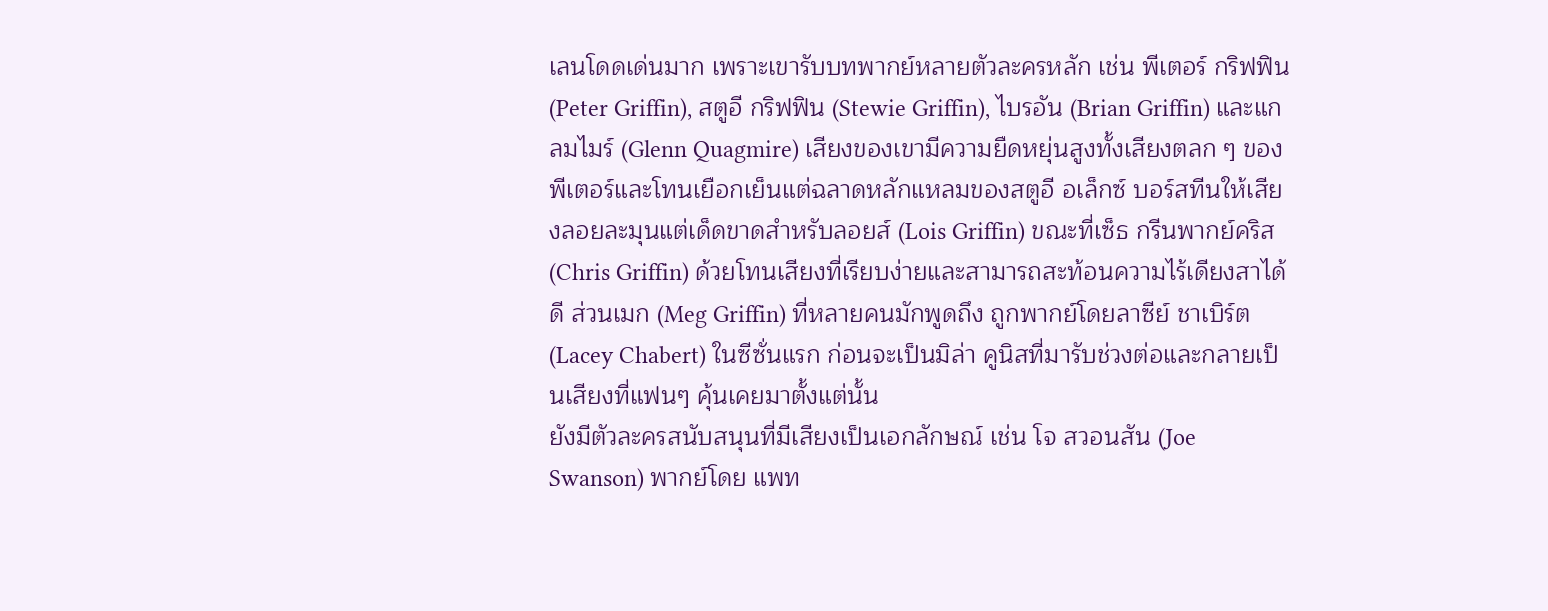เลนโดดเด่นมาก เพราะเขารับบทพากย์หลายตัวละครหลัก เช่น พีเตอร์ กริฟฟิน (Peter Griffin), สตูอี กริฟฟิน (Stewie Griffin), ไบรอัน (Brian Griffin) และแกลมไมร์ (Glenn Quagmire) เสียงของเขามีความยืดหยุ่นสูงทั้งเสียงตลก ๆ ของพีเตอร์และโทนเยือกเย็นแต่ฉลาดหลักแหลมของสตูอี อเล็กซ์ บอร์สทีนให้เสียงลอยละมุนแต่เด็ดขาดสำหรับลอยส์ (Lois Griffin) ขณะที่เซ็ธ กรีนพากย์คริส (Chris Griffin) ด้วยโทนเสียงที่เรียบง่ายและสามารถสะท้อนความไร้เดียงสาได้ดี ส่วนเมก (Meg Griffin) ที่หลายคนมักพูดถึง ถูกพากย์โดยลาซีย์ ชาเบิร์ต (Lacey Chabert) ในซีซั่นแรก ก่อนจะเป็นมิล่า คูนิสที่มารับช่วงต่อและกลายเป็นเสียงที่แฟนๆ คุ้นเคยมาตั้งแต่นั้น
ยังมีตัวละครสนับสนุนที่มีเสียงเป็นเอกลักษณ์ เช่น โจ สวอนสัน (Joe Swanson) พากย์โดย แพท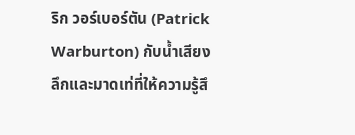ริก วอร์เบอร์ตัน (Patrick Warburton) กับน้ำเสียงลึกและมาดเท่ที่ให้ความรู้สึ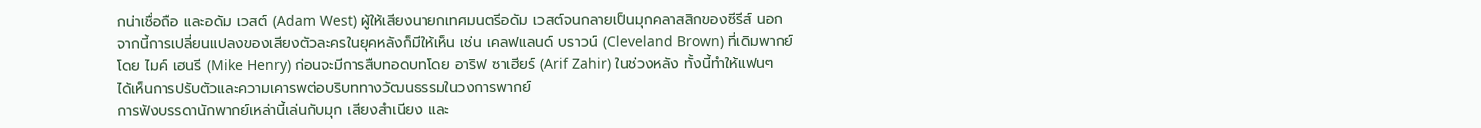กน่าเชื่อถือ และอดัม เวสต์ (Adam West) ผู้ให้เสียงนายกเทศมนตรีอดัม เวสต์จนกลายเป็นมุกคลาสสิกของซีรีส์ นอกจากนี้การเปลี่ยนแปลงของเสียงตัวละครในยุคหลังก็มีให้เห็น เช่น เคลฟแลนด์ บราวน์ (Cleveland Brown) ที่เดิมพากย์โดย ไมค์ เฮนรี (Mike Henry) ก่อนจะมีการสืบทอดบทโดย อาริฟ ซาเฮียร์ (Arif Zahir) ในช่วงหลัง ทั้งนี้ทำให้แฟนๆ ได้เห็นการปรับตัวและความเคารพต่อบริบททางวัฒนธรรมในวงการพากย์
การฟังบรรดานักพากย์เหล่านี้เล่นกับมุก เสียงสำเนียง และ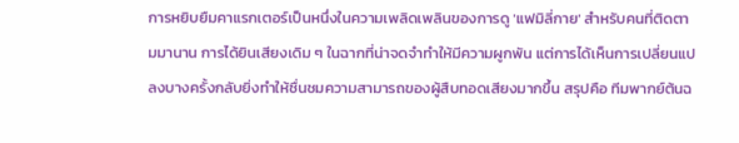การหยิบยืมคาแรกเตอร์เป็นหนึ่งในความเพลิดเพลินของการดู 'แฟมิลี่กาย' สำหรับคนที่ติดตามมานาน การได้ยินเสียงเดิม ๆ ในฉากที่น่าจดจำทำให้มีความผูกพัน แต่การได้เห็นการเปลี่ยนแปลงบางครั้งกลับยิ่งทำให้ชื่นชมความสามารถของผู้สืบทอดเสียงมากขึ้น สรุปคือ ทีมพากย์ต้นฉ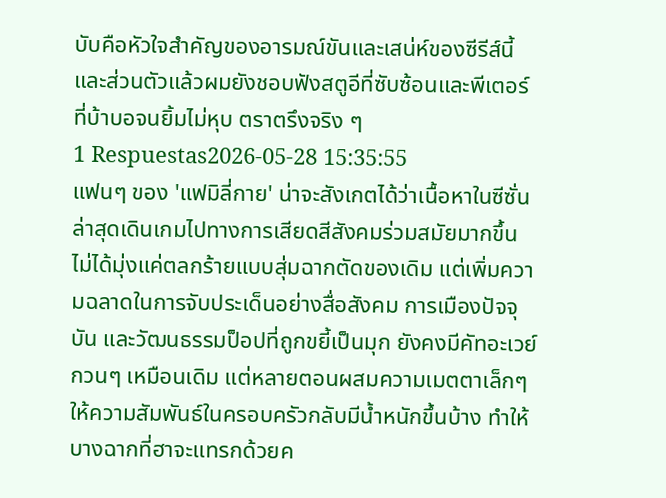บับคือหัวใจสำคัญของอารมณ์ขันและเสน่ห์ของซีรีส์นี้ และส่วนตัวแล้วผมยังชอบฟังสตูอีที่ซับซ้อนและพีเตอร์ที่บ้าบอจนยิ้มไม่หุบ ตราตรึงจริง ๆ
1 Respuestas2026-05-28 15:35:55
แฟนๆ ของ 'แฟมิลี่กาย' น่าจะสังเกตได้ว่าเนื้อหาในซีซั่นล่าสุดเดินเกมไปทางการเสียดสีสังคมร่วมสมัยมากขึ้น ไม่ได้มุ่งแค่ตลกร้ายแบบสุ่มฉากตัดของเดิม แต่เพิ่มความฉลาดในการจับประเด็นอย่างสื่อสังคม การเมืองปัจจุบัน และวัฒนธรรมป็อปที่ถูกขยี้เป็นมุก ยังคงมีคัทอะเวย์กวนๆ เหมือนเดิม แต่หลายตอนผสมความเมตตาเล็กๆ ให้ความสัมพันธ์ในครอบครัวกลับมีน้ำหนักขึ้นบ้าง ทำให้บางฉากที่ฮาจะแทรกด้วยค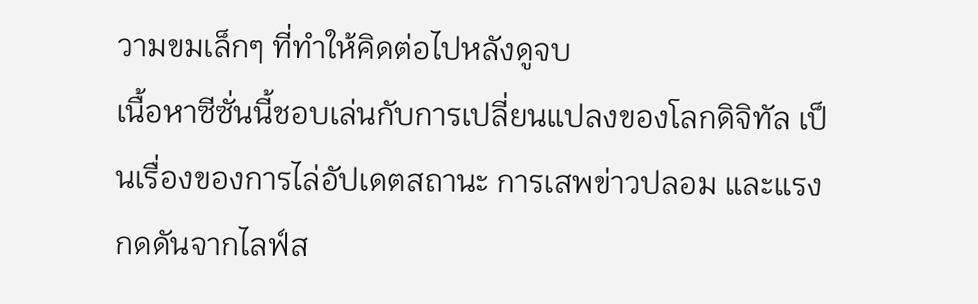วามขมเล็กๆ ที่ทำให้คิดต่อไปหลังดูจบ
เนื้อหาซีซั่นนี้ชอบเล่นกับการเปลี่ยนแปลงของโลกดิจิทัล เป็นเรื่องของการไล่อัปเดตสถานะ การเสพข่าวปลอม และแรงกดดันจากไลฟ์ส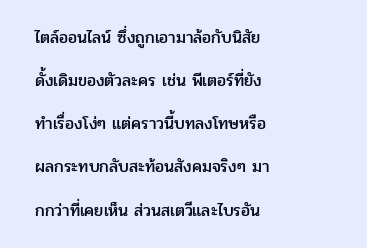ไตล์ออนไลน์ ซึ่งถูกเอามาล้อกับนิสัยดั้งเดิมของตัวละคร เช่น พีเตอร์ที่ยังทำเรื่องโง่ๆ แต่คราวนี้บทลงโทษหรือผลกระทบกลับสะท้อนสังคมจริงๆ มากกว่าที่เคยเห็น ส่วนสเตวีและไบรอัน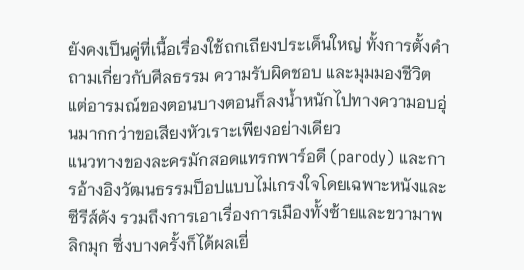ยังคงเป็นคู่ที่เนื้อเรื่องใช้ถกเถียงประเด็นใหญ่ ทั้งการตั้งคำถามเกี่ยวกับศีลธรรม ความรับผิดชอบ และมุมมองชีวิต แต่อารมณ์ของตอนบางตอนก็ลงน้ำหนักไปทางความอบอุ่นมากกว่าขอเสียงหัวเราะเพียงอย่างเดียว
แนวทางของละครมักสอดแทรกพาร์อดี (parody) และการอ้างอิงวัฒนธรรมป็อปแบบไม่เกรงใจโดยเฉพาะหนังและซีรีส์ดัง รวมถึงการเอาเรื่องการเมืองทั้งซ้ายและขวามาพลิกมุก ซึ่งบางครั้งก็ได้ผลเยี่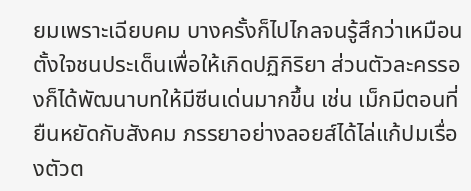ยมเพราะเฉียบคม บางครั้งก็ไปไกลจนรู้สึกว่าเหมือนตั้งใจชนประเด็นเพื่อให้เกิดปฏิกิริยา ส่วนตัวละครรองก็ได้พัฒนาบทให้มีซีนเด่นมากขึ้น เช่น เม็กมีตอนที่ยืนหยัดกับสังคม ภรรยาอย่างลอยส์ได้ไล่แก้ปมเรื่องตัวต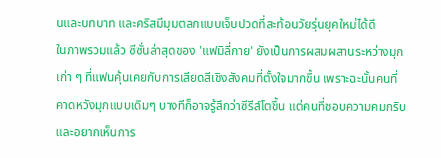นและบทบาท และคริสมีมุมตลกแบบเจ็บปวดที่สะท้อนวัยรุ่นยุคใหม่ได้ดี
ในภาพรวมแล้ว ซีซั่นล่าสุดของ 'แฟมิลี่กาย' ยังเป็นการผสมผสานระหว่างมุกเก่า ๆ ที่แฟนคุ้นเคยกับการเสียดสีเชิงสังคมที่ตั้งใจมากขึ้น เพราะฉะนั้นคนที่คาดหวังมุกแบบเดิมๆ บางทีก็อาจรู้สึกว่าซีรีส์โตขึ้น แต่คนที่ชอบความคมกริบและอยากเห็นการ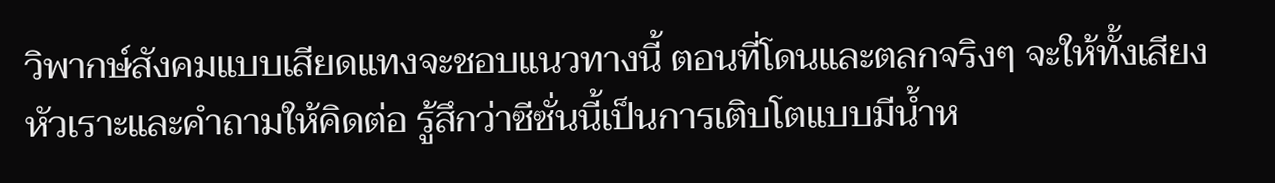วิพากษ์สังคมแบบเสียดแทงจะชอบแนวทางนี้ ตอนที่โดนและตลกจริงๆ จะให้ทั้งเสียงหัวเราะและคำถามให้คิดต่อ รู้สึกว่าซีซั่นนี้เป็นการเติบโตแบบมีน้ำห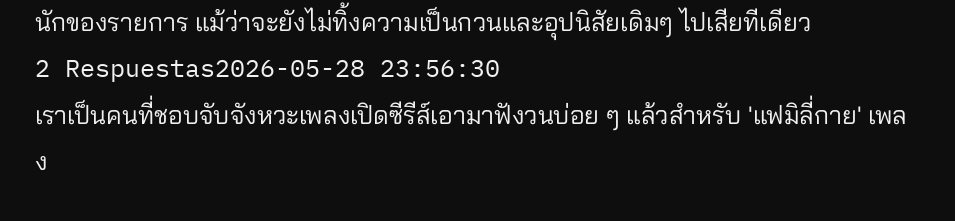นักของรายการ แม้ว่าจะยังไม่ทิ้งความเป็นกวนและอุปนิสัยเดิมๆ ไปเสียทีเดียว
2 Respuestas2026-05-28 23:56:30
เราเป็นคนที่ชอบจับจังหวะเพลงเปิดซีรีส์เอามาฟังวนบ่อย ๆ แล้วสำหรับ 'แฟมิลี่กาย' เพลง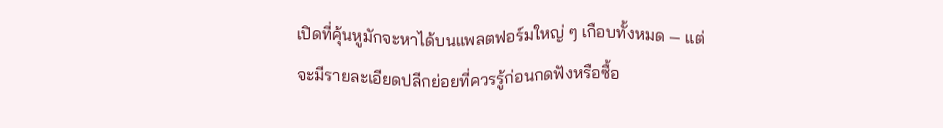เปิดที่คุ้นหูมักจะหาได้บนแพลตฟอร์มใหญ่ ๆ เกือบทั้งหมด — แต่จะมีรายละเอียดปลีกย่อยที่ควรรู้ก่อนกดฟังหรือซื้อ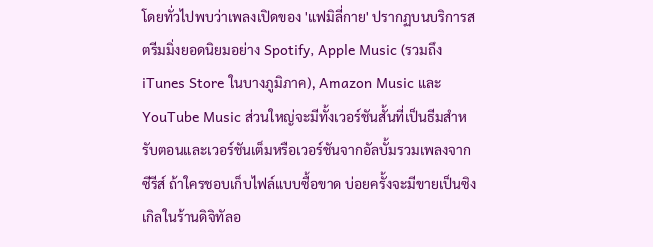โดยทั่วไปพบว่าเพลงเปิดของ 'แฟมิลี่กาย' ปรากฏบนบริการสตรีมมิ่งยอดนิยมอย่าง Spotify, Apple Music (รวมถึง iTunes Store ในบางภูมิภาค), Amazon Music และ YouTube Music ส่วนใหญ่จะมีทั้งเวอร์ชันสั้นที่เป็นธีมสำหรับตอนและเวอร์ชันเต็มหรือเวอร์ชันจากอัลบั้มรวมเพลงจากซีรีส์ ถ้าใครชอบเก็บไฟล์แบบซื้อขาด บ่อยครั้งจะมีขายเป็นซิงเกิลในร้านดิจิทัลอ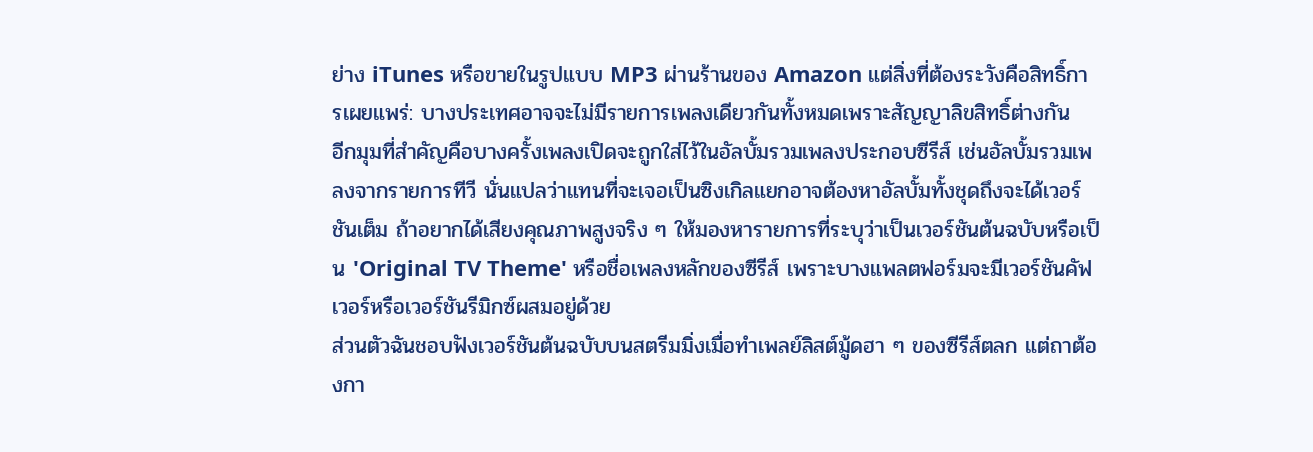ย่าง iTunes หรือขายในรูปแบบ MP3 ผ่านร้านของ Amazon แต่สิ่งที่ต้องระวังคือสิทธิ์การเผยแพร่: บางประเทศอาจจะไม่มีรายการเพลงเดียวกันทั้งหมดเพราะสัญญาลิขสิทธิ์ต่างกัน
อีกมุมที่สำคัญคือบางครั้งเพลงเปิดจะถูกใส่ไว้ในอัลบั้มรวมเพลงประกอบซีรีส์ เช่นอัลบั้มรวมเพลงจากรายการทีวี นั่นแปลว่าแทนที่จะเจอเป็นซิงเกิลแยกอาจต้องหาอัลบั้มทั้งชุดถึงจะได้เวอร์ชันเต็ม ถ้าอยากได้เสียงคุณภาพสูงจริง ๆ ให้มองหารายการที่ระบุว่าเป็นเวอร์ชันต้นฉบับหรือเป็น 'Original TV Theme' หรือชื่อเพลงหลักของซีรีส์ เพราะบางแพลตฟอร์มจะมีเวอร์ชันคัฟเวอร์หรือเวอร์ชันรีมิกซ์ผสมอยู่ด้วย
ส่วนตัวฉันชอบฟังเวอร์ชันต้นฉบับบนสตรีมมิ่งเมื่อทำเพลย์ลิสต์มู้ดฮา ๆ ของซีรีส์ตลก แต่ถาต้องกา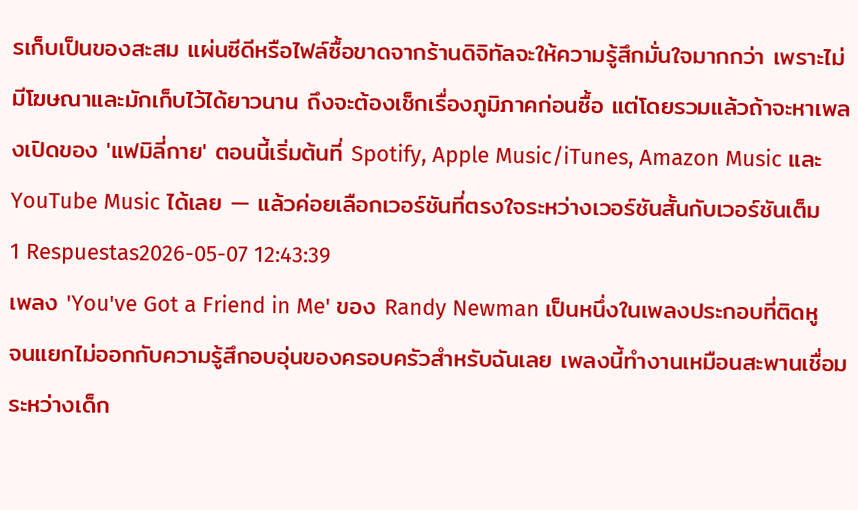รเก็บเป็นของสะสม แผ่นซีดีหรือไฟล์ซื้อขาดจากร้านดิจิทัลจะให้ความรู้สึกมั่นใจมากกว่า เพราะไม่มีโฆษณาและมักเก็บไว้ได้ยาวนาน ถึงจะต้องเช็กเรื่องภูมิภาคก่อนซื้อ แต่โดยรวมแล้วถ้าจะหาเพลงเปิดของ 'แฟมิลี่กาย' ตอนนี้เริ่มต้นที่ Spotify, Apple Music/iTunes, Amazon Music และ YouTube Music ได้เลย — แล้วค่อยเลือกเวอร์ชันที่ตรงใจระหว่างเวอร์ชันสั้นกับเวอร์ชันเต็ม
1 Respuestas2026-05-07 12:43:39
เพลง 'You've Got a Friend in Me' ของ Randy Newman เป็นหนึ่งในเพลงประกอบที่ติดหูจนแยกไม่ออกกับความรู้สึกอบอุ่นของครอบครัวสำหรับฉันเลย เพลงนี้ทำงานเหมือนสะพานเชื่อมระหว่างเด็ก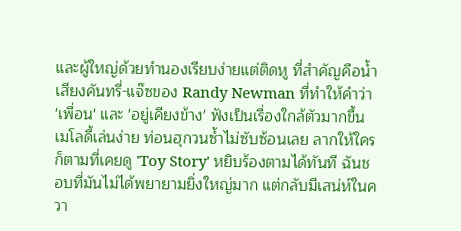และผู้ใหญ่ด้วยทำนองเรียบง่ายแต่ติดหู ที่สำคัญคือน้ำเสียงคันทรี่-แจ๊ซของ Randy Newman ที่ทำให้คำว่า 'เพื่อน' และ 'อยู่เคียงข้าง' ฟังเป็นเรื่องใกล้ตัวมากขึ้น
เมโลดี้เล่นง่าย ท่อนฮุกวนซ้ำไม่ซับซ้อนเลย ลากให้ใครก็ตามที่เคยดู 'Toy Story' หยิบร้องตามได้ทันที ฉันชอบที่มันไม่ได้พยายามยิ่งใหญ่มาก แต่กลับมีเสน่ห์ในควา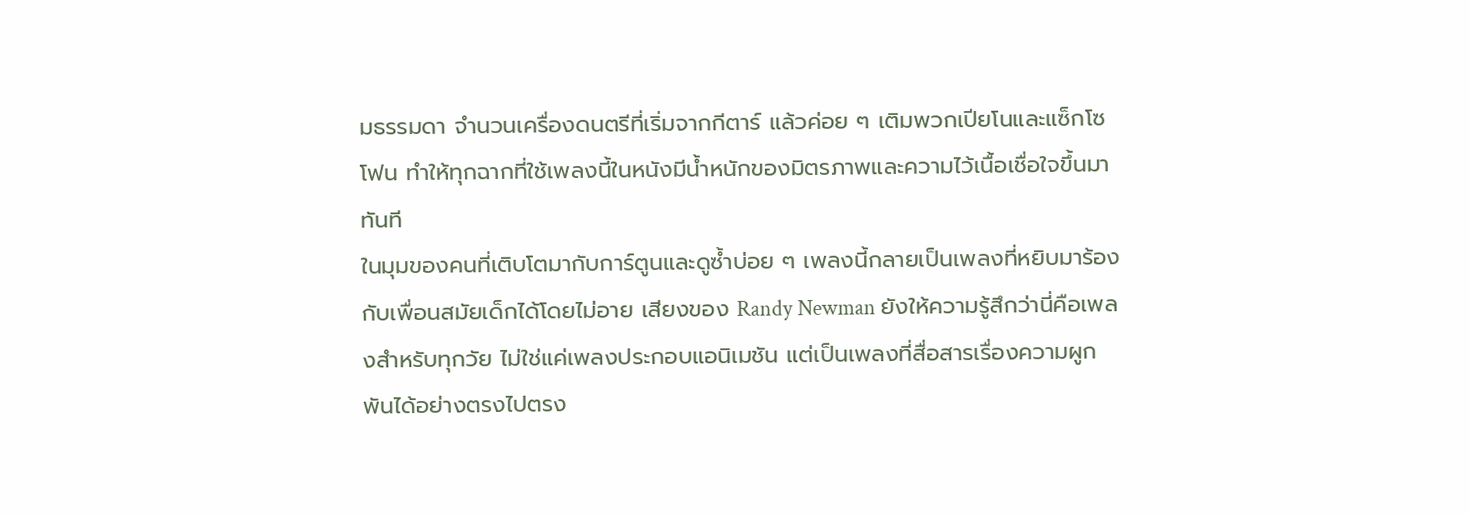มธรรมดา จำนวนเครื่องดนตรีที่เริ่มจากกีตาร์ แล้วค่อย ๆ เติมพวกเปียโนและแซ็กโซโฟน ทำให้ทุกฉากที่ใช้เพลงนี้ในหนังมีน้ำหนักของมิตรภาพและความไว้เนื้อเชื่อใจขึ้นมาทันที
ในมุมของคนที่เติบโตมากับการ์ตูนและดูซ้ำบ่อย ๆ เพลงนี้กลายเป็นเพลงที่หยิบมาร้องกับเพื่อนสมัยเด็กได้โดยไม่อาย เสียงของ Randy Newman ยังให้ความรู้สึกว่านี่คือเพลงสำหรับทุกวัย ไม่ใช่แค่เพลงประกอบแอนิเมชัน แต่เป็นเพลงที่สื่อสารเรื่องความผูกพันได้อย่างตรงไปตรง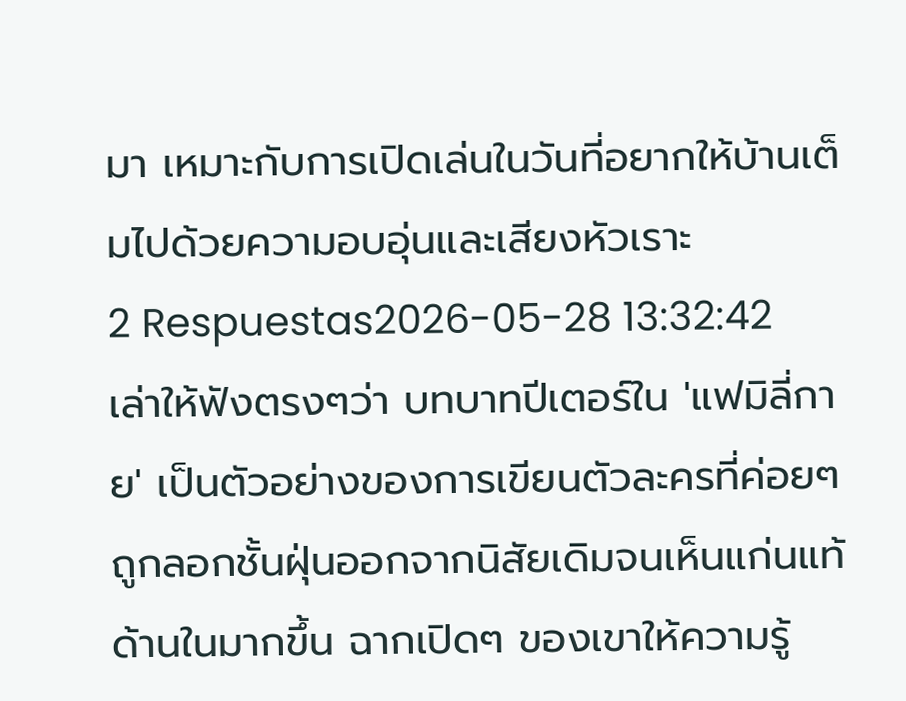มา เหมาะกับการเปิดเล่นในวันที่อยากให้บ้านเต็มไปด้วยความอบอุ่นและเสียงหัวเราะ
2 Respuestas2026-05-28 13:32:42
เล่าให้ฟังตรงๆว่า บทบาทปีเตอร์ใน 'แฟมิลี่กาย' เป็นตัวอย่างของการเขียนตัวละครที่ค่อยๆ ถูกลอกชั้นฝุ่นออกจากนิสัยเดิมจนเห็นแก่นแท้ด้านในมากขึ้น ฉากเปิดๆ ของเขาให้ความรู้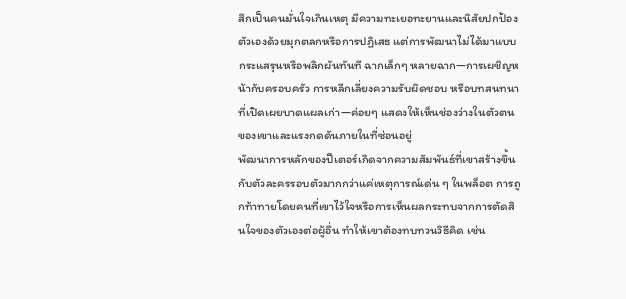สึกเป็นคนมั่นใจเกินเหตุ มีความทะเยอทะยานและนิสัยปกป้องตัวเองด้วยมุกตลกหรือการปฏิเสธ แต่การพัฒนาไม่ได้มาแบบกระแสรุนหรือพลิกผันทันที ฉากเล็กๆ หลายฉาก—การเผชิญหน้ากับครอบครัว การหลีกเลี่ยงความรับผิดชอบ หรือบทสนทนาที่เปิดเผยบาดแผลเก่า—ค่อยๆ แสดงให้เห็นช่องว่างในตัวตนของเขาและแรงกดดันภายในที่ซ่อนอยู่
พัฒนาการหลักของปีเตอร์เกิดจากความสัมพันธ์ที่เขาสร้างขึ้นกับตัวละครรอบตัวมากกว่าแค่เหตุการณ์เด่น ๆ ในพล็อต การถูกท้าทายโดยคนที่เขาไว้ใจหรือการเห็นผลกระทบจากการตัดสินใจของตัวเองต่อผู้อื่น ทำให้เขาต้องทบทวนวิธีคิด เช่น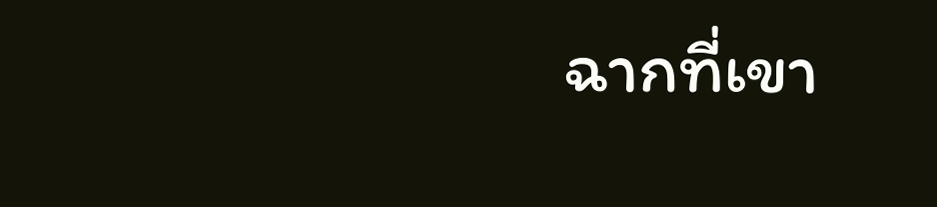ฉากที่เขา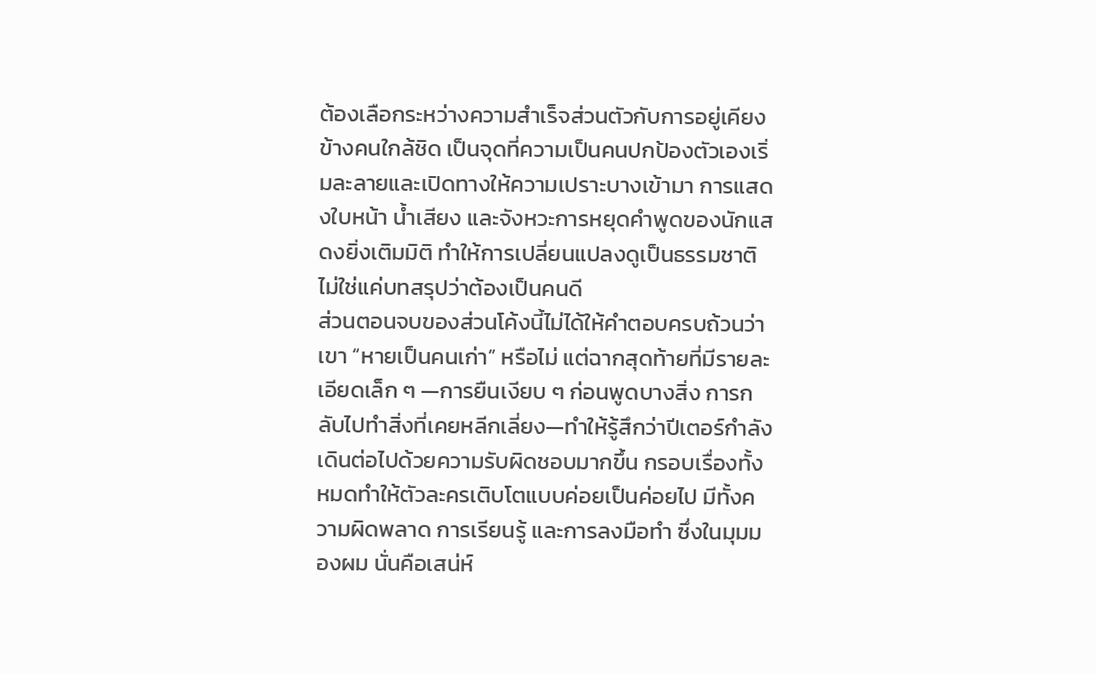ต้องเลือกระหว่างความสำเร็จส่วนตัวกับการอยู่เคียงข้างคนใกล้ชิด เป็นจุดที่ความเป็นคนปกป้องตัวเองเริ่มละลายและเปิดทางให้ความเปราะบางเข้ามา การแสดงใบหน้า น้ำเสียง และจังหวะการหยุดคำพูดของนักแสดงยิ่งเติมมิติ ทำให้การเปลี่ยนแปลงดูเป็นธรรมชาติ ไม่ใช่แค่บทสรุปว่าต้องเป็นคนดี
ส่วนตอนจบของส่วนโค้งนี้ไม่ได้ให้คำตอบครบถ้วนว่าเขา “หายเป็นคนเก่า” หรือไม่ แต่ฉากสุดท้ายที่มีรายละเอียดเล็ก ๆ —การยืนเงียบ ๆ ก่อนพูดบางสิ่ง การกลับไปทำสิ่งที่เคยหลีกเลี่ยง—ทำให้รู้สึกว่าปีเตอร์กำลังเดินต่อไปด้วยความรับผิดชอบมากขึ้น กรอบเรื่องทั้งหมดทำให้ตัวละครเติบโตแบบค่อยเป็นค่อยไป มีทั้งความผิดพลาด การเรียนรู้ และการลงมือทำ ซึ่งในมุมมองผม นั่นคือเสน่ห์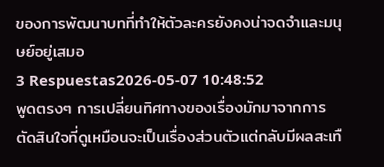ของการพัฒนาบทที่ทำให้ตัวละครยังคงน่าจดจำและมนุษย์อยู่เสมอ
3 Respuestas2026-05-07 10:48:52
พูดตรงๆ การเปลี่ยนทิศทางของเรื่องมักมาจากการตัดสินใจที่ดูเหมือนจะเป็นเรื่องส่วนตัวแต่กลับมีผลสะเทื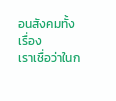อนสังคมทั้งเรื่อง
เราเชื่อว่าในก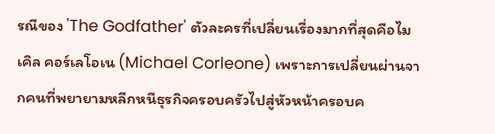รณีของ 'The Godfather' ตัวละครที่เปลี่ยนเรื่องมากที่สุดคือไมเคิล คอร์เลโอเน (Michael Corleone) เพราะการเปลี่ยนผ่านจากคนที่พยายามหลีกหนีธุรกิจครอบครัวไปสู่หัวหน้าครอบค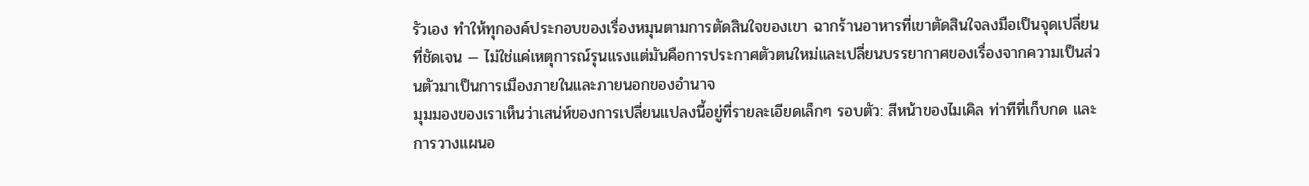รัวเอง ทำให้ทุกองค์ประกอบของเรื่องหมุนตามการตัดสินใจของเขา ฉากร้านอาหารที่เขาตัดสินใจลงมือเป็นจุดเปลี่ยนที่ชัดเจน — ไม่ใช่แค่เหตุการณ์รุนแรงแต่มันคือการประกาศตัวตนใหม่และเปลี่ยนบรรยากาศของเรื่องจากความเป็นส่วนตัวมาเป็นการเมืองภายในและภายนอกของอำนาจ
มุมมองของเราเห็นว่าเสน่ห์ของการเปลี่ยนแปลงนี้อยู่ที่รายละเอียดเล็กๆ รอบตัว: สีหน้าของไมเคิล ท่าทีที่เก็บกด และการวางแผนอ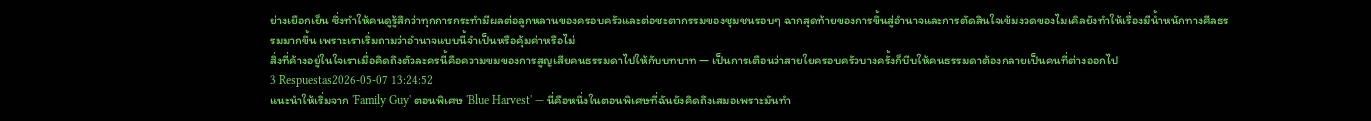ย่างเยือกเย็น ซึ่งทำให้คนดูรู้สึกว่าทุกการกระทำมีผลต่อลูกหลานของครอบครัวและต่อชะตากรรมของชุมชนรอบๆ ฉากสุดท้ายของการขึ้นสู่อำนาจและการตัดสินใจเข้มงวดของไมเคิลยังทำให้เรื่องมีน้ำหนักทางศีลธรรมมากขึ้น เพราะเราเริ่มถามว่าอำนาจแบบนี้จำเป็นหรือคุ้มค่าหรือไม่
สิ่งที่ค้างอยู่ในใจเราเมื่อคิดถึงตัวละครนี้คือความขมของการสูญเสียคนธรรมดาไปให้กับบทบาท — เป็นการเตือนว่าสายใยครอบครัวบางครั้งก็บีบให้คนธรรมดาต้องกลายเป็นคนที่ต่างออกไป
3 Respuestas2026-05-07 13:24:52
แนะนำให้เริ่มจาก 'Family Guy' ตอนพิเศษ 'Blue Harvest' — นี่คือหนึ่งในตอนพิเศษที่ฉันยังคิดถึงเสมอเพราะมันทำ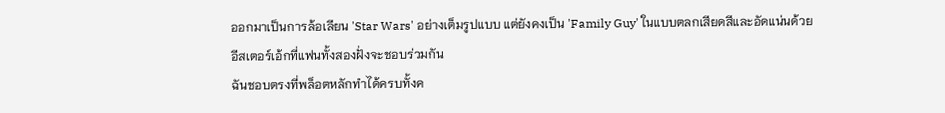ออกมาเป็นการล้อเลียน 'Star Wars' อย่างเต็มรูปแบบ แต่ยังคงเป็น 'Family Guy' ในแบบตลกเสียดสีและอัดแน่นด้วยอีสเตอร์เอ้กที่แฟนทั้งสองฝั่งจะชอบร่วมกัน
ฉันชอบตรงที่พล็อตหลักทำได้ครบทั้งค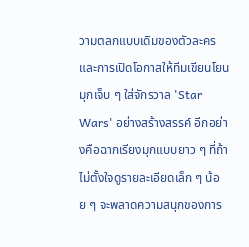วามตลกแบบเดิมของตัวละครและการเปิดโอกาสให้ทีมเขียนโยนมุกเจ็บ ๆ ใส่จักรวาล 'Star Wars' อย่างสร้างสรรค์ อีกอย่างคือฉากเรียงมุกแบบยาว ๆ ที่ถ้าไม่ตั้งใจดูรายละเอียดเล็ก ๆ น้อย ๆ จะพลาดความสนุกของการ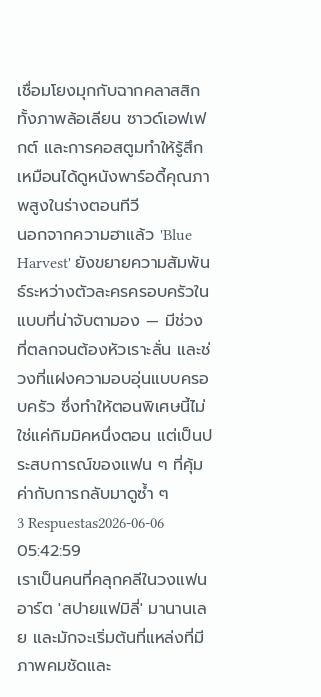เชื่อมโยงมุกกับฉากคลาสสิก ทั้งภาพล้อเลียน ซาวด์เอฟเฟกต์ และการคอสตูมทำให้รู้สึกเหมือนได้ดูหนังพาร์อดี้คุณภาพสูงในร่างตอนทีวี
นอกจากความฮาแล้ว 'Blue Harvest' ยังขยายความสัมพันธ์ระหว่างตัวละครครอบครัวในแบบที่น่าจับตามอง — มีช่วงที่ตลกจนต้องหัวเราะลั่น และช่วงที่แฝงความอบอุ่นแบบครอบครัว ซึ่งทำให้ตอนพิเศษนี้ไม่ใช่แค่กิมมิคหนึ่งตอน แต่เป็นประสบการณ์ของแฟน ๆ ที่คุ้มค่ากับการกลับมาดูซ้ำ ๆ
3 Respuestas2026-06-06 05:42:59
เราเป็นคนที่คลุกคลีในวงแฟนอาร์ต 'สปายแฟมิลี่' มานานเลย และมักจะเริ่มต้นที่แหล่งที่มีภาพคมชัดและ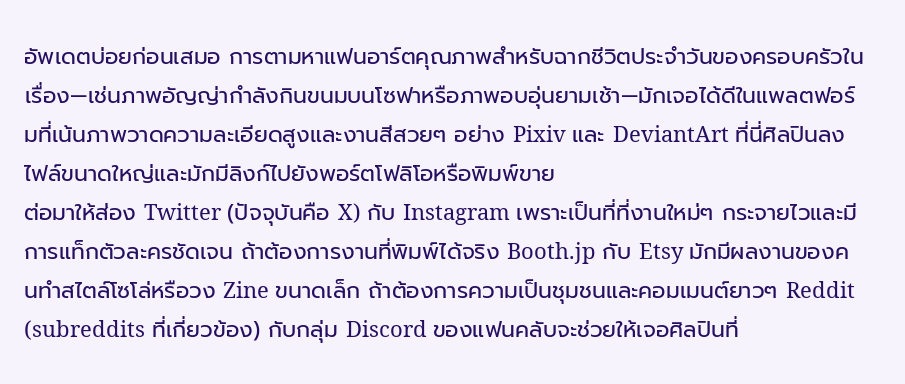อัพเดตบ่อยก่อนเสมอ การตามหาแฟนอาร์ตคุณภาพสำหรับฉากชีวิตประจำวันของครอบครัวในเรื่อง—เช่นภาพอัญญ่ากำลังกินขนมบนโซฟาหรือภาพอบอุ่นยามเช้า—มักเจอได้ดีในแพลตฟอร์มที่เน้นภาพวาดความละเอียดสูงและงานสีสวยๆ อย่าง Pixiv และ DeviantArt ที่นี่ศิลปินลงไฟล์ขนาดใหญ่และมักมีลิงก์ไปยังพอร์ตโฟลิโอหรือพิมพ์ขาย
ต่อมาให้ส่อง Twitter (ปัจจุบันคือ X) กับ Instagram เพราะเป็นที่ที่งานใหม่ๆ กระจายไวและมีการแท็กตัวละครชัดเจน ถ้าต้องการงานที่พิมพ์ได้จริง Booth.jp กับ Etsy มักมีผลงานของคนทำสไตล์โซโล่หรือวง Zine ขนาดเล็ก ถ้าต้องการความเป็นชุมชนและคอมเมนต์ยาวๆ Reddit (subreddits ที่เกี่ยวข้อง) กับกลุ่ม Discord ของแฟนคลับจะช่วยให้เจอศิลปินที่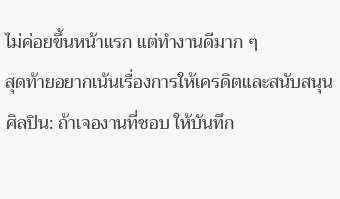ไม่ค่อยขึ้นหน้าแรก แต่ทำงานดีมาก ๆ
สุดท้ายอยากเน้นเรื่องการให้เครดิตและสนับสนุนศิลปิน: ถ้าเจองานที่ชอบ ให้บันทึก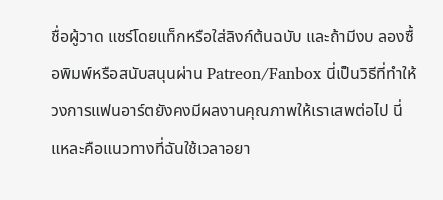ชื่อผู้วาด แชร์โดยแท็กหรือใส่ลิงก์ต้นฉบับ และถ้ามีงบ ลองซื้อพิมพ์หรือสนับสนุนผ่าน Patreon/Fanbox นี่เป็นวิธีที่ทำให้วงการแฟนอาร์ตยังคงมีผลงานคุณภาพให้เราเสพต่อไป นี่แหละคือแนวทางที่ฉันใช้เวลาอยา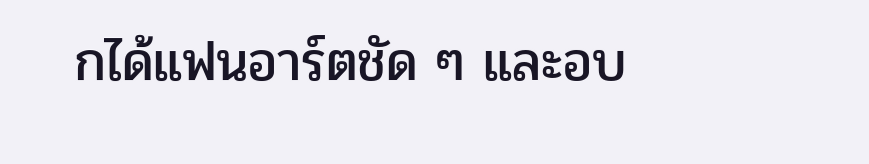กได้แฟนอาร์ตชัด ๆ และอบ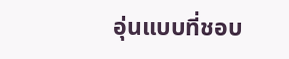อุ่นแบบที่ชอบ